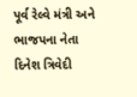પૂર્વ રેલ્વે મંત્રી અને ભાજપના નેતા દિનેશ ત્રિવેદી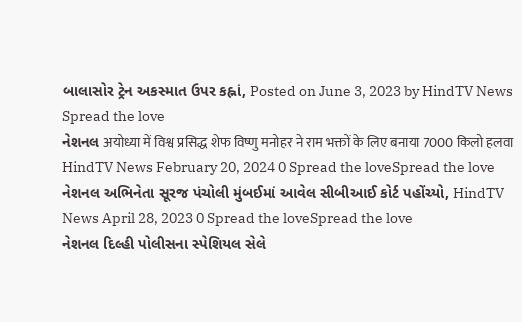બાલાસોર ટ્રેન અકસ્માત ઉપર કહ્નાં, Posted on June 3, 2023 by HindTV News Spread the love
નેશનલ अयोध्या में विश्व प्रसिद्ध शेफ विष्णु मनोहर ने राम भक्तों के लिए बनाया 7000 किलो हलवा HindTV News February 20, 2024 0 Spread the loveSpread the love
નેશનલ અભિનેતા સૂરજ પંચોલી મુંબઈમાં આવેલ સીબીઆઈ કોર્ટ પહોંચ્યો, HindTV News April 28, 2023 0 Spread the loveSpread the love
નેશનલ દિલ્હી પોલીસના સ્પેશિયલ સેલે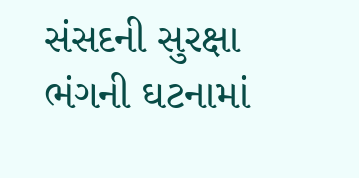સંસદની સુરક્ષા ભંગની ઘટનામાં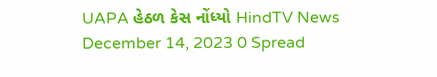UAPA હેઠળ કેસ નોંધ્યો HindTV News December 14, 2023 0 Spread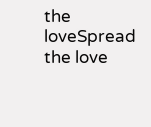the loveSpread the love